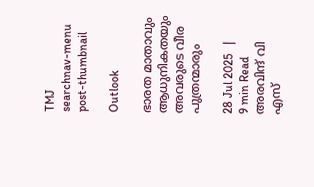TMJ
searchnav-menu
post-thumbnail

Outlook

ഭാരത മാതാവും ആധുനികതയും അവരുടെ വീര പുത്രന്മാരും

28 Jul 2025   |   9 min Read
അരവിന്ദ് വി എസ്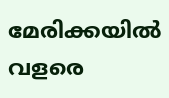മേരിക്കയിൽ വളരെ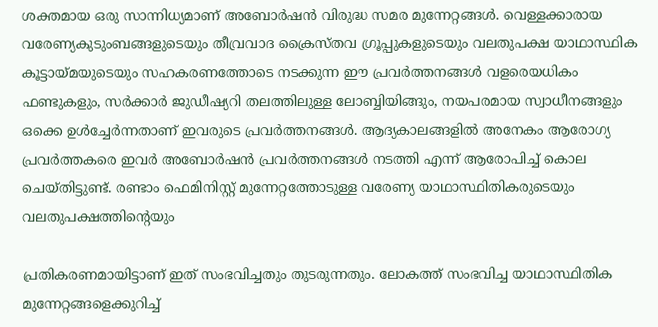ശക്തമായ ഒരു സാന്നിധ്യമാണ് അബോർഷൻ വിരുദ്ധ സമര മുന്നേറ്റങ്ങൾ. വെള്ളക്കാരായ വരേണ്യകുടുംബങ്ങളുടെയും തീവ്രവാദ ക്രൈസ്തവ ഗ്രൂപ്പുകളുടെയും വലതുപക്ഷ യാഥാസ്ഥിക കൂട്ടായ്മയുടെയും സഹകരണത്തോടെ നടക്കുന്ന ഈ പ്രവർത്തനങ്ങൾ വളരെയധികം ഫണ്ടുകളും, സർക്കാർ ജുഡീഷ്യറി തലത്തിലുള്ള ലോബ്ബിയിങ്ങും, നയപരമായ സ്വാധീനങ്ങളും ഒക്കെ ഉൾച്ചേർന്നതാണ് ഇവരുടെ പ്രവർത്തനങ്ങൾ. ആദ്യകാലങ്ങളിൽ അനേകം ആരോഗ്യ പ്രവർത്തകരെ ഇവർ അബോർഷൻ പ്രവർത്തനങ്ങൾ നടത്തി എന്ന് ആരോപിച്ച് കൊല ചെയ്തിട്ടുണ്ട്. രണ്ടാം ഫെമിനിസ്റ്റ് മുന്നേറ്റത്തോടുള്ള വരേണ്യ യാഥാസ്ഥിതികരുടെയും  വലതുപക്ഷത്തിൻ്റെയും

പ്രതികരണമായിട്ടാണ് ഇത് സംഭവിച്ചതും തുടരുന്നതും. ലോകത്ത് സംഭവിച്ച യാഥാസ്ഥിതിക മുന്നേറ്റങ്ങളെക്കുറിച്ച്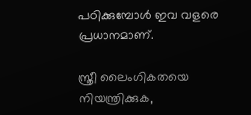പഠിക്കുമ്പോൾ ഇവ വളരെ പ്രധാനമാണ്.

സ്ത്രീ ലൈംഗികതയെ നിയന്ത്രിക്കുക,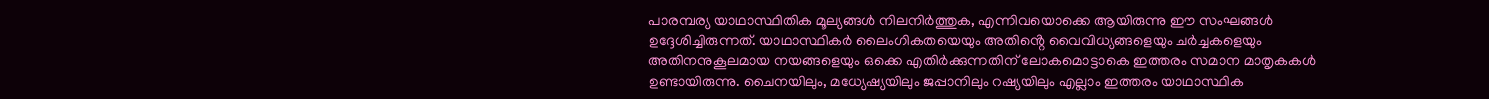പാരമ്പര്യ യാഥാസ്ഥിതിക മൂല്യങ്ങൾ നിലനിർത്തുക, എന്നിവയൊക്കെ ആയിരുന്നു ഈ സംഘങ്ങൾ ഉദ്ദേശിച്ചിരുന്നത്. യാഥാസ്ഥികർ ലൈംഗികതയെയും അതിൻ്റെ വൈവിധ്യങ്ങളെയും ചർച്ചകളെയും അതിനനുകൂലമായ നയങ്ങളെയും ഒക്കെ എതിർക്കുന്നതിന് ലോകമൊട്ടാകെ ഇത്തരം സമാന മാതൃകകൾ ഉണ്ടായിരുന്നു. ചൈനയിലും, മധ്യേഷ്യയിലും ജപ്പാനിലും റഷ്യയിലും എല്ലാം ഇത്തരം യാഥാസ്ഥിക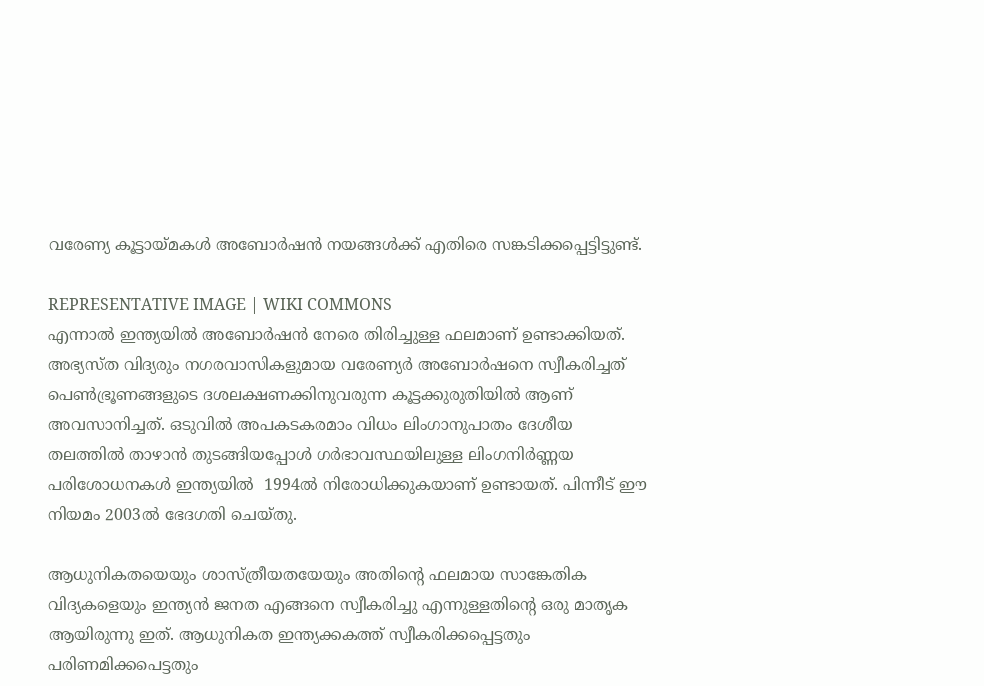വരേണ്യ കൂട്ടായ്മകൾ അബോർഷൻ നയങ്ങൾക്ക് എതിരെ സങ്കടിക്കപ്പെട്ടിട്ടുണ്ട്.

REPRESENTATIVE IMAGE | WIKI COMMONS
എന്നാൽ ഇന്ത്യയിൽ അബോർഷൻ നേരെ തിരിച്ചുള്ള ഫലമാണ് ഉണ്ടാക്കിയത്. അഭ്യസ്ത വിദ്യരും നഗരവാസികളുമായ വരേണ്യർ അബോർഷനെ സ്വീകരിച്ചത് പെൺഭ്രൂണങ്ങളുടെ ദശലക്ഷണക്കിനുവരുന്ന കൂട്ടക്കുരുതിയിൽ ആണ് അവസാനിച്ചത്. ഒടുവിൽ അപകടകരമാം വിധം ലിംഗാനുപാതം ദേശീയ തലത്തിൽ താഴാൻ തുടങ്ങിയപ്പോൾ ഗർഭാവസ്ഥയിലുള്ള ലിംഗനിർണ്ണയ പരിശോധനകൾ ഇന്ത്യയിൽ  1994ൽ നിരോധിക്കുകയാണ് ഉണ്ടായത്. പിന്നീട് ഈ നിയമം 2003ൽ ഭേദഗതി ചെയ്തു.

ആധുനികതയെയും ശാസ്ത്രീയതയേയും അതിന്റെ ഫലമായ സാങ്കേതിക വിദ്യകളെയും ഇന്ത്യൻ ജനത എങ്ങനെ സ്വീകരിച്ചു എന്നുള്ളതിന്റെ ഒരു മാതൃക ആയിരുന്നു ഇത്. ആധുനികത ഇന്ത്യക്കകത്ത് സ്വീകരിക്കപ്പെട്ടതും പരിണമിക്കപെട്ടതും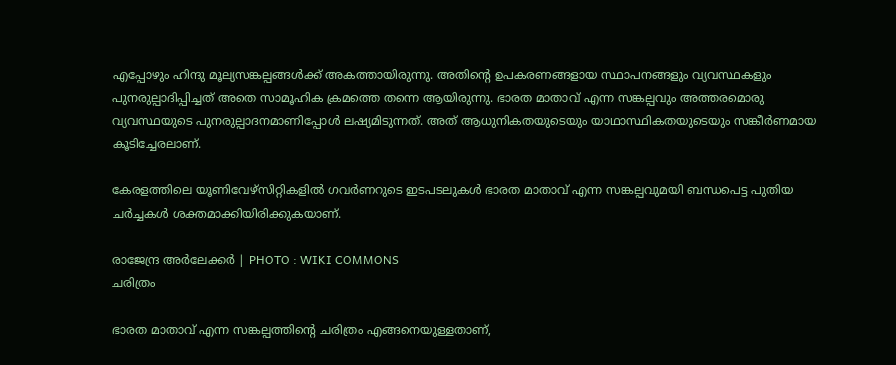എപ്പോഴും ഹിന്ദു മൂല്യസങ്കല്പങ്ങൾക്ക് അകത്തായിരുന്നു. അതിൻ്റെ ഉപകരണങ്ങളായ സ്ഥാപനങ്ങളും വ്യവസ്ഥകളും പുനരുല്പാദിപ്പിച്ചത് അതെ സാമൂഹിക ക്രമത്തെ തന്നെ ആയിരുന്നു. ഭാരത മാതാവ് എന്ന സങ്കല്പവും അത്തരമൊരു വ്യവസ്ഥയുടെ പുനരുല്പാദനമാണിപ്പോൾ ലഷ്യമിടുന്നത്. അത് ആധുനികതയുടെയും യാഥാസ്ഥികതയുടെയും സങ്കീർണമായ കൂടിച്ചേരലാണ്.

കേരളത്തിലെ യൂണിവേഴ്സിറ്റികളിൽ ഗവർണറുടെ ഇടപടലുകൾ ഭാരത മാതാവ് എന്ന സങ്കല്പവുമയി ബന്ധപെട്ട പുതിയ ചർച്ചകൾ ശക്തമാക്കിയിരിക്കുകയാണ്.

രാജേന്ദ്ര അർലേക്കർ | PHOTO : WIKI COMMONS
ചരിത്രം

ഭാരത മാതാവ് എന്ന സങ്കല്പത്തിൻ്റെ ചരിത്രം എങ്ങനെയുള്ളതാണ്,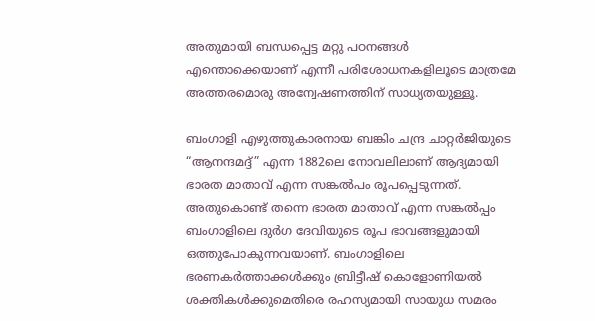അതുമായി ബന്ധപ്പെട്ട മറ്റു പഠനങ്ങൾ എന്തൊക്കെയാണ് എന്നീ പരിശോധനകളിലൂടെ മാത്രമേ അത്തരമൊരു അന്വേഷണത്തിന് സാധ്യതയുള്ളൂ.

ബംഗാളി എഴുത്തുകാരനായ ബങ്കിം ചന്ദ്ര ചാറ്റർജിയുടെ “ആനന്ദമദ്ദ്” എന്ന 1882ലെ നോവലിലാണ് ആദ്യമായി ഭാരത മാതാവ് എന്ന സങ്കൽപം രൂപപ്പെടുന്നത്. അതുകൊണ്ട് തന്നെ ഭാരത മാതാവ് എന്ന സങ്കൽപ്പം ബംഗാളിലെ ദുർഗ ദേവിയുടെ രൂപ ഭാവങ്ങളുമായി ഒത്തുപോകുന്നവയാണ്. ബംഗാളിലെ ഭരണകർത്താക്കൾക്കും ബ്രിട്ടീഷ് കൊളോണിയൽ ശക്തികൾക്കുമെതിരെ രഹസ്യമായി സായുധ സമരം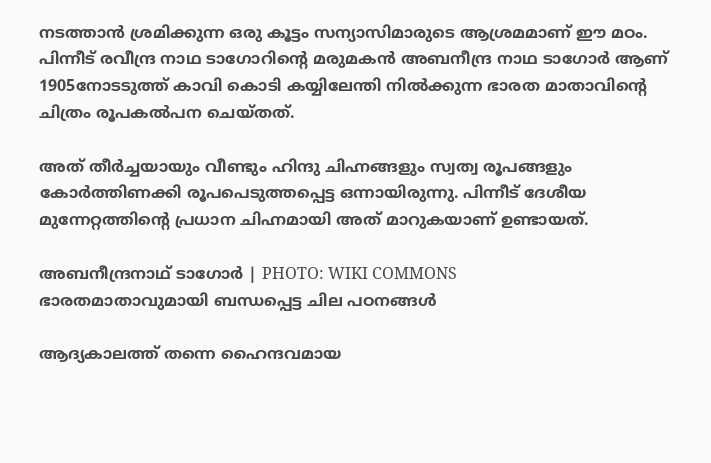നടത്താൻ ശ്രമിക്കുന്ന ഒരു കൂട്ടം സന്യാസിമാരുടെ ആശ്രമമാണ് ഈ മഠം. പിന്നീട് രവീന്ദ്ര നാഥ ടാഗോറിൻ്റെ മരുമകൻ അബനീന്ദ്ര നാഥ ടാഗോർ ആണ് 1905നോടടുത്ത് കാവി കൊടി കയ്യിലേന്തി നിൽക്കുന്ന ഭാരത മാതാവിന്റെ ചിത്രം രൂപകൽപന ചെയ്തത്.

അത് തീർച്ചയായും വീണ്ടും ഹിന്ദു ചിഹ്നങ്ങളും സ്വത്വ രൂപങ്ങളും കോർത്തിണക്കി രൂപപെടുത്തപ്പെട്ട ഒന്നായിരുന്നു. പിന്നീട് ദേശീയ മുന്നേറ്റത്തിന്റെ പ്രധാന ചിഹ്നമായി അത് മാറുകയാണ് ഉണ്ടായത്.

അബനീന്ദ്രനാഥ് ടാഗോർ | PHOTO: WIKI COMMONS
ഭാരതമാതാവുമായി ബന്ധപ്പെട്ട ചില പഠനങ്ങൾ

ആദ്യകാലത്ത് തന്നെ ഹൈന്ദവമായ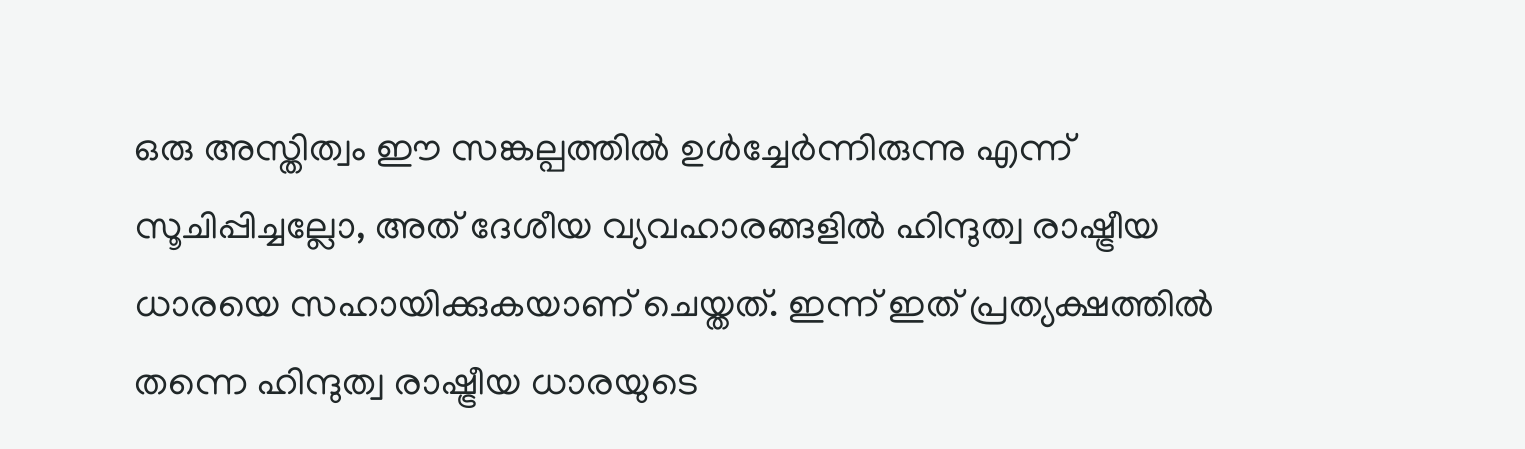ഒരു അസ്തിത്വം ഈ സങ്കല്പത്തിൽ ഉൾച്ചേർന്നിരുന്നു എന്ന് സൂചിപ്പിച്ചല്ലോ, അത് ദേശീയ വ്യവഹാരങ്ങളിൽ ഹിന്ദുത്വ രാഷ്ട്രീയ ധാരയെ സഹായിക്കുകയാണ് ചെയ്തത്. ഇന്ന് ഇത് പ്രത്യക്ഷത്തിൽ തന്നെ ഹിന്ദുത്വ രാഷ്ട്രീയ ധാരയുടെ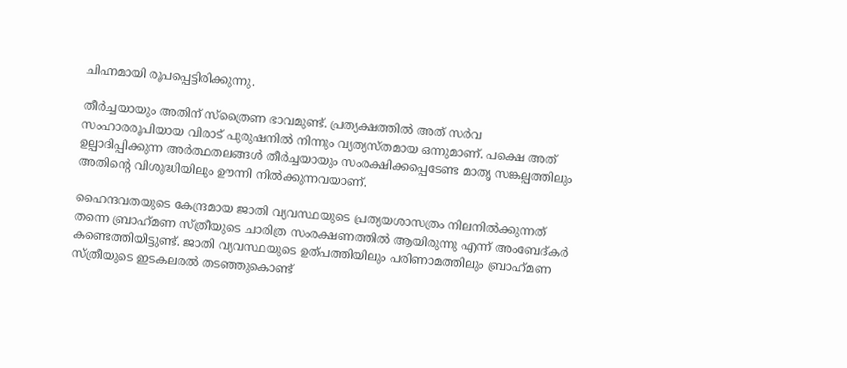ചിഹ്നമായി രൂപപ്പെട്ടിരിക്കുന്നു.

തീർച്ചയായും അതിന് സ്ത്രൈണ ഭാവമുണ്ട്. പ്രത്യക്ഷത്തിൽ അത് സർവ സംഹാരരൂപിയായ വിരാട് പുരുഷനിൽ നിന്നും വ്യത്യസ്തമായ ഒന്നുമാണ്. പക്ഷെ അത് ഉല്പാദിപ്പിക്കുന്ന അർത്ഥതലങ്ങൾ തീർച്ചയായും സംരക്ഷിക്കപ്പെടേണ്ട മാതൃ സങ്കല്പത്തിലും അതിന്റെ വിശുദ്ധിയിലും ഊന്നി നിൽക്കുന്നവയാണ്.

ഹൈന്ദവതയുടെ കേന്ദ്രമായ ജാതി വ്യവസ്ഥയുടെ പ്രത്യയശാസത്രം നിലനിൽക്കുന്നത് തന്നെ ബ്രാഹ്‌മണ സ്ത്രീയുടെ ചാരിത്ര സംരക്ഷണത്തിൽ ആയിരുന്നു എന്ന് അംബേദ്‌കർ കണ്ടെത്തിയിട്ടുണ്ട്. ജാതി വ്യവസ്ഥയുടെ ഉത്പത്തിയിലും പരിണാമത്തിലും ബ്രാഹ്‌മണ സ്ത്രീയുടെ ഇടകലരൽ തടഞ്ഞുകൊണ്ട്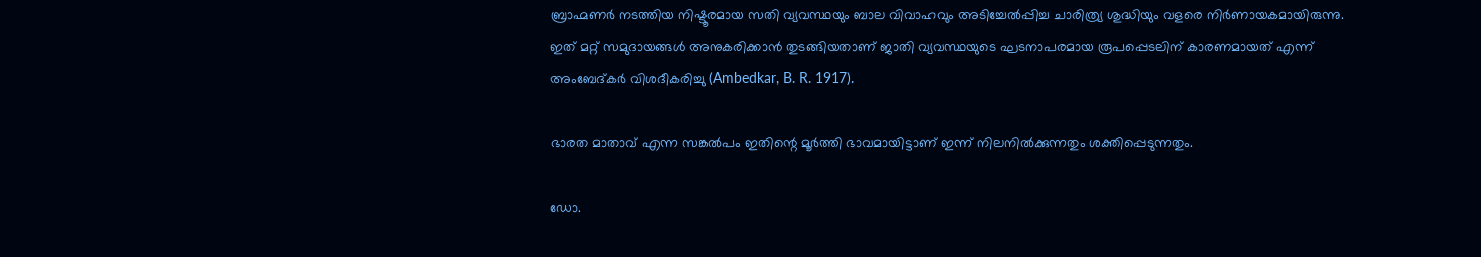ബ്രാഹ്മണർ നടത്തിയ നിഷ്ടൂരമായ സതി വ്യവസ്ഥയും ബാല വിവാഹവും അടിച്ചേൽപ്പിച്ച ചാരിത്ര്യ ശുദ്ധിയും വളരെ നിർണായകമായിരുന്നു. ഇത് മറ്റ് സമുദായങ്ങൾ അനുകരിക്കാൻ തുടങ്ങിയതാണ് ജാതി വ്യവസ്ഥയുടെ ഘടനാപരമായ രൂപപ്പെടലിന് കാരണമായത് എന്ന് അംബേദ്‌കർ വിശദീകരിച്ചു (Ambedkar, B. R. 1917).

ഭാരത മാതാവ് എന്ന സങ്കൽപം ഇതിന്റെ മൂർത്തി ഭാവമായിട്ടാണ് ഇന്ന് നിലനിൽക്കുന്നതും ശക്തിപ്പെടുന്നതും.

ഡോ.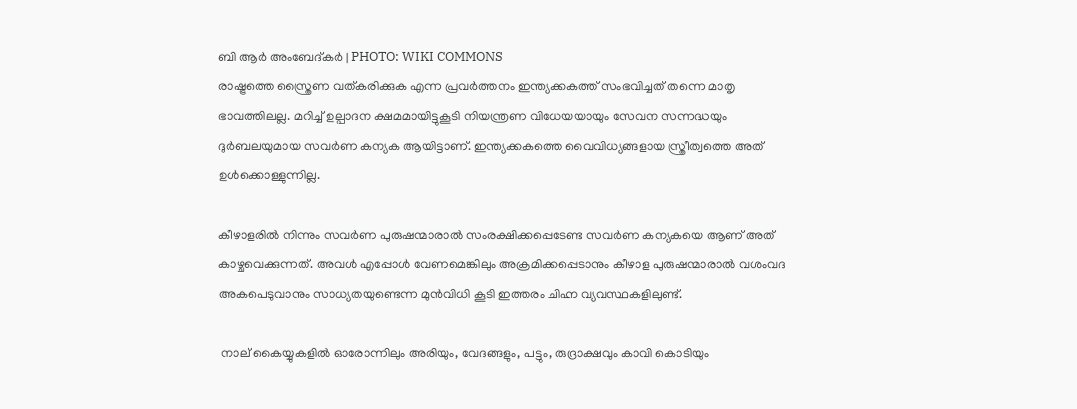ബി ആർ അംബേദ്കർ | PHOTO: WIKI COMMONS
രാഷ്ട്രത്തെ സ്ത്രൈണ വത്കരിക്കുക എന്ന പ്രവർത്തനം ഇന്ത്യക്കകത്ത് സംഭവിച്ചത് തന്നെ മാതൃ ഭാവത്തിലല്ല. മറിച്ച് ഉല്പാദന ക്ഷമമായിട്ടുകൂടി നിയന്ത്രണ വിധേയയായും സേവന സന്നദ്ധയും ദുർബലയുമായ സവർണ കന്യക ആയിട്ടാണ്. ഇന്ത്യക്കകത്തെ വൈവിധ്യങ്ങളായ സ്ത്രീത്വത്തെ അത് ഉൾക്കൊള്ളുന്നില്ല.

കീഴാളരിൽ നിന്നും സവർണ പുരുഷന്മാരാൽ സംരക്ഷിക്കപ്പെടേണ്ട സവർണ കന്യകയെ ആണ് അത് കാഴ്ചവെക്കുന്നത്. അവൾ എപ്പോൾ വേണമെങ്കിലും അക്രമിക്കപ്പെടാനും കീഴാള പുരുഷന്മാരാൽ വശംവദ അകപെടുവാനും സാധ്യതയുണ്ടെന്ന മുൻവിധി കൂടി ഇത്തരം ചിഹ്ന വ്യവസ്ഥകളിലുണ്ട്.

 നാല് കൈയ്യുകളിൽ ഓരോന്നിലും അരിയും, വേദങ്ങളും, പട്ടും, രുദ്രാക്ഷവും കാവി കൊടിയും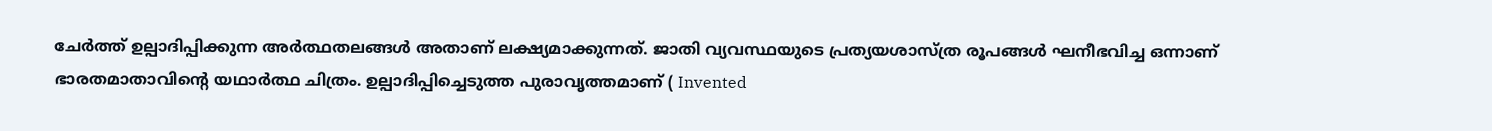ചേർത്ത് ഉല്പാദിപ്പിക്കുന്ന അർത്ഥതലങ്ങൾ അതാണ് ലക്ഷ്യമാക്കുന്നത്. ജാതി വ്യവസ്ഥയുടെ പ്രത്യയശാസ്ത്ര രൂപങ്ങൾ ഘനീഭവിച്ച ഒന്നാണ് ഭാരതമാതാവിന്റെ യഥാർത്ഥ ചിത്രം. ഉല്പാദിപ്പിച്ചെടുത്ത പുരാവൃത്തമാണ് ( Invented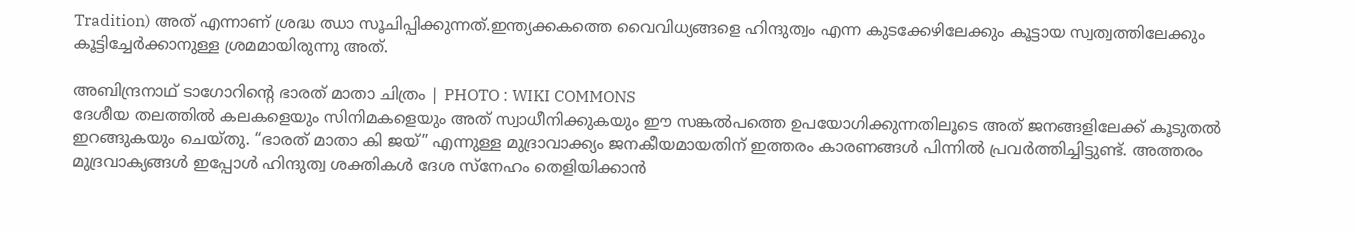Tradition) അത് എന്നാണ് ശ്രദ്ധ ഝാ സൂചിപ്പിക്കുന്നത്.ഇന്ത്യക്കകത്തെ വൈവിധ്യങ്ങളെ ഹിന്ദുത്വം എന്ന കുടക്കേഴിലേക്കും കൂട്ടായ സ്വത്വത്തിലേക്കും കൂട്ടിച്ചേർക്കാനുള്ള ശ്രമമായിരുന്നു അത്.

അബിന്ദ്രനാഥ് ടാഗോറിൻ്റെ ഭാരത് മാതാ ചിത്രം | PHOTO : WIKI COMMONS
ദേശീയ തലത്തിൽ കലകളെയും സിനിമകളെയും അത് സ്വാധീനിക്കുകയും ഈ സങ്കൽപത്തെ ഉപയോഗിക്കുന്നതിലൂടെ അത് ജനങ്ങളിലേക്ക് കൂടുതൽ ഇറങ്ങുകയും ചെയ്തു. “ഭാരത് മാതാ കി ജയ്” എന്നുള്ള മുദ്രാവാക്ക്യം ജനകീയമായതിന് ഇത്തരം കാരണങ്ങൾ പിന്നിൽ പ്രവർത്തിച്ചിട്ടുണ്ട്. അത്തരം മുദ്രവാക്യങ്ങൾ ഇപ്പോൾ ഹിന്ദുത്വ ശക്തികൾ ദേശ സ്നേഹം തെളിയിക്കാൻ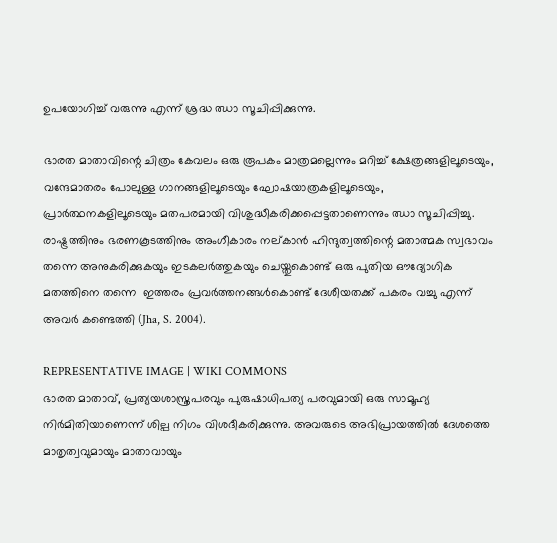ഉപയോഗിച്ച് വരുന്നു എന്ന് ശ്രദ്ധ ഝാ സൂചിപ്പിക്കുന്നു.

ഭാരത മാതാവിന്റെ ചിത്രം കേവലം ഒരു രൂപകം മാത്രമല്ലെന്നും മറിച്ച് ക്ഷേത്രങ്ങളിലൂടെയും, വന്ദേമാതരം പോലുള്ള ഗാനങ്ങളിലൂടെയും ഘോഷയാത്രകളിലൂടെയും, പ്രാർത്ഥനകളിലൂടെയും മതപരമായി വിശുദ്ധീകരിക്കപ്പെട്ടതാണെന്നും ഝാ സൂചിപ്പിച്ചു. രാഷ്ട്രത്തിനും ഭരണകൂടത്തിനും അംഗീകാരം നല്കാൻ ഹിന്ദുത്വത്തിന്റെ മതാത്മക സ്വഭാവം തന്നെ അനുകരിക്കുകയും ഇടകലർത്തുകയും ചെയ്തുകൊണ്ട് ഒരു പുതിയ ഔദ്യോഗിക മതത്തിനെ തന്നെ  ഇത്തരം പ്രവർത്തനങ്ങൾകൊണ്ട് ദേശീയതക്ക് പകരം വച്ചു എന്ന് അവർ കണ്ടെത്തി (Jha, S. 2004).

REPRESENTATIVE IMAGE | WIKI COMMONS
ഭാരത മാതാവ്, പ്രത്യയശാസ്ത്രപരവും പുരുഷാധിപത്യ പരവുമായി ഒരു സാമൂഹ്യ നിർമിതിയാണെന്ന് ശില്പ നിഗം വിശദീകരിക്കുന്നു. അവരുടെ അഭിപ്രായത്തിൽ ദേശത്തെ മാതൃത്വവുമായും മാതാവായും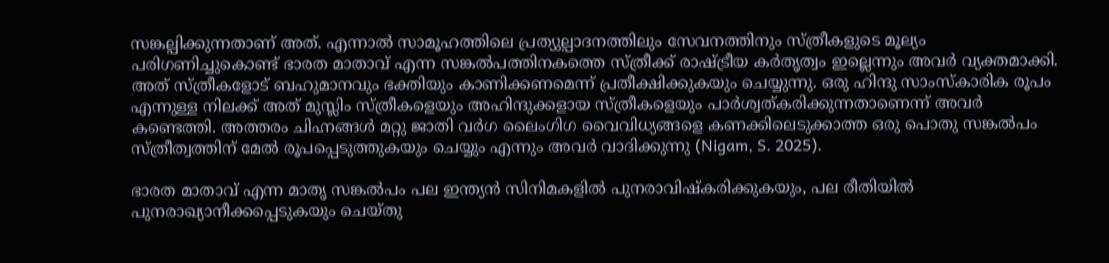സങ്കല്പിക്കുന്നതാണ് അത്. എന്നാൽ സാമൂഹത്തിലെ പ്രത്യുല്പാദനത്തിലും സേവനത്തിനും സ്ത്രീകളുടെ മൂല്യം പരിഗണിച്ചുകൊണ്ട് ഭാരത മാതാവ് എന്ന സങ്കൽപത്തിനകത്തെ സ്ത്രീക്ക് രാഷ്ട്രീയ കർതൃത്വം ഇല്ലെന്നും അവർ വ്യക്തമാക്കി. അത് സ്ത്രീകളോട് ബഹുമാനവും ഭക്തിയും കാണിക്കണമെന്ന് പ്രതീക്ഷിക്കുകയും ചെയ്യുന്നു. ഒരു ഹിന്ദു സാംസ്കാരിക രൂപം എന്നുള്ള നിലക്ക് അത് മുസ്ലിം സ്ത്രീകളെയും അഹിന്ദുക്കളായ സ്ത്രീകളെയും പാർശ്വത്കരിക്കുന്നതാണെന്ന് അവർ കണ്ടെത്തി. അത്തരം ചിഹ്നങ്ങൾ മറ്റു ജാതി വർഗ ലൈംഗിഗ വൈവിധ്യങ്ങളെ കണക്കിലെടുക്കാത്ത ഒരു പൊതു സങ്കൽപം സ്ത്രീത്വത്തിന് മേൽ രൂപപ്പെടുത്തുകയും ചെയ്യും എന്നും അവർ വാദിക്കുന്നു (Nigam, S. 2025).

ഭാരത മാതാവ് എന്ന മാതൃ സങ്കൽപം പല ഇന്ത്യൻ സിനിമകളിൽ പുനരാവിഷ്കരിക്കുകയും, പല രീതിയിൽ പുനരാഖ്യാനീക്കപ്പെടുകയും ചെയ്തു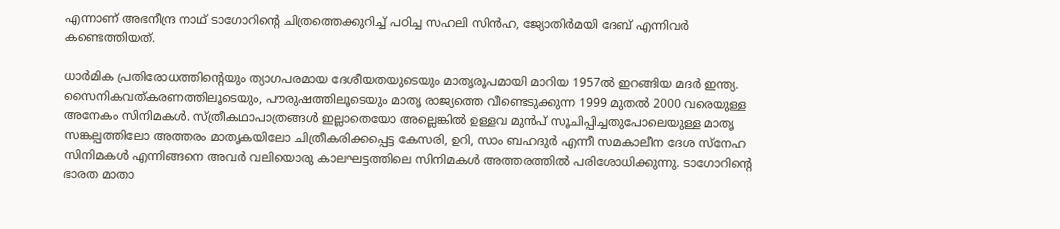എന്നാണ് അഭനീന്ദ്ര നാഥ് ടാഗോറിന്റെ ചിത്രത്തെക്കുറിച്ച് പഠിച്ച സഹലി സിൻഹ, ജ്യോതിർമയി ദേബ് എന്നിവർ കണ്ടെത്തിയത്.

ധാർമിക പ്രതിരോധത്തിന്റെയും ത്യാഗപരമായ ദേശീയതയുടെയും മാതൃരൂപമായി മാറിയ 1957ൽ ഇറങ്ങിയ മദർ ഇന്ത്യ. സൈനികവത്കരണത്തിലൂടെയും, പൗരുഷത്തിലൂടെയും മാതൃ രാജ്യത്തെ വീണ്ടെടുക്കുന്ന 1999 മുതൽ 2000 വരെയുള്ള അനേകം സിനിമകൾ. സ്ത്രീകഥാപാത്രങ്ങൾ ഇല്ലാതെയോ അല്ലെങ്കിൽ ഉള്ളവ മുൻപ് സൂചിപ്പിച്ചതുപോലെയുള്ള മാതൃ സങ്കല്പത്തിലോ അത്തരം മാതൃകയിലോ ചിത്രീകരിക്കപ്പെട്ട കേസരി, ഉറി, സാം ബഹദുർ എന്നീ സമകാലീന ദേശ സ്നേഹ സിനിമകൾ എന്നിങ്ങനെ അവർ വലിയൊരു കാലഘട്ടത്തിലെ സിനിമകൾ അത്തരത്തിൽ പരിശോധിക്കുന്നു. ടാഗോറിന്റെ ഭാരത മാതാ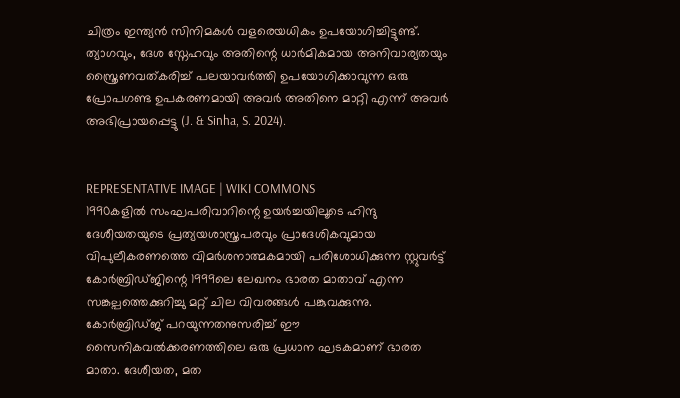ചിത്രം ഇന്ത്യൻ സിനിമകൾ വളരെയധികം ഉപയോഗിച്ചിട്ടുണ്ട്. ത്യാഗവും, ദേശ സ്നേഹവും അതിന്റെ ധാർമികമായ അനിവാര്യതയും സ്ത്രൈണവത്കരിച്ച് പലയാവർത്തി ഉപയോഗിക്കാവുന്ന ഒരു പ്രോപഗണ്ട ഉപകരണമായി അവർ അതിനെ മാറ്റി എന്ന് അവർ അഭിപ്രായപ്പെട്ടു (J. & Sinha, S. 2024).


REPRESENTATIVE IMAGE | WIKI COMMONS
1990കളിൽ സംഘപരിവാറിന്റെ ഉയർച്ചയിലൂടെ ഹിന്ദു ദേശീയതയുടെ പ്രത്യയശാസ്ത്രപരവും പ്രാദേശികവുമായ വിപുലീകരണത്തെ വിമർശനാത്മകമായി പരിശോധിക്കുന്ന സ്റ്റുവർട്ട് കോർബ്രിഡ്ജിന്റെ 1999ലെ ലേഖനം ഭാരത മാതാവ് എന്ന സങ്കല്പത്തെക്കുറിച്ചു മറ്റ് ചില വിവരങ്ങൾ പങ്കുവക്കുന്നു. കോർബ്രിഡ്ജ് പറയുന്നതനുസരിച്ച് ഈ സൈനികവൽക്കരണത്തിലെ ഒരു പ്രധാന ഘടകമാണ് ഭാരത മാതാ. ദേശീയത, മത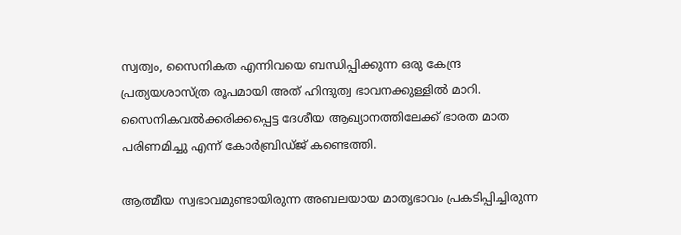സ്വത്വം, സൈനികത എന്നിവയെ ബന്ധിപ്പിക്കുന്ന ഒരു കേന്ദ്ര പ്രത്യയശാസ്ത്ര രൂപമായി അത് ഹിന്ദുത്വ ഭാവനക്കുള്ളിൽ മാറി. സൈനികവൽക്കരിക്കപ്പെട്ട ദേശീയ ആഖ്യാനത്തിലേക്ക് ഭാരത മാത പരിണമിച്ചു എന്ന് കോർബ്രിഡ്ജ് കണ്ടെത്തി.

ആത്മീയ സ്വഭാവമുണ്ടായിരുന്ന അബലയായ മാതൃഭാവം പ്രകടിപ്പിച്ചിരുന്ന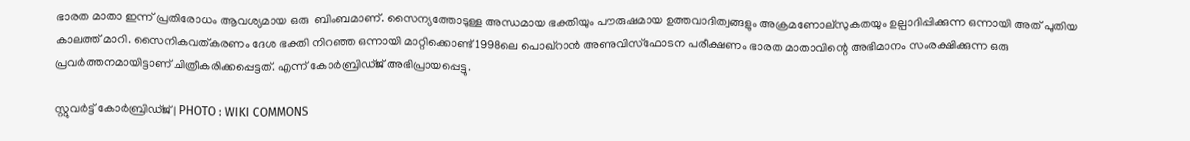ഭാരത മാതാ ഇന്ന് പ്രതിരോധം ആവശ്യമായ ഒരു  ബിംബമാണ്. സൈന്യത്തോടുള്ള അന്ധമായ ഭക്തിയും പൗരുഷമായ ഉത്തവാദിത്വങ്ങളും അക്രമണോല്സുകതയും ഉല്പാദിപ്പിക്കുന്ന ഒന്നായി അത് പുതിയ കാലത്ത് മാറി. സൈനികവത്കരണം ദേശ ഭക്തി നിറഞ്ഞ ഒന്നായി മാറ്റിക്കൊണ്ട് 1998ലെ പൊഖ്‌റാൻ അണുവിസ്ഫോടന പരീക്ഷണം ഭാരത മാതാവിന്റെ അഭിമാനം സംരക്ഷിക്കുന്ന ഒരു പ്രവർത്തനമായിട്ടാണ് ചിത്രീകരിക്കപ്പെട്ടത്. എന്ന് കോർബ്രിഡ്ജ് അഭിപ്രായപ്പെട്ടു.

സ്റ്റുവർട്ട് കോർബ്രിഡ്ജ് | PHOTO : WIKI COMMONS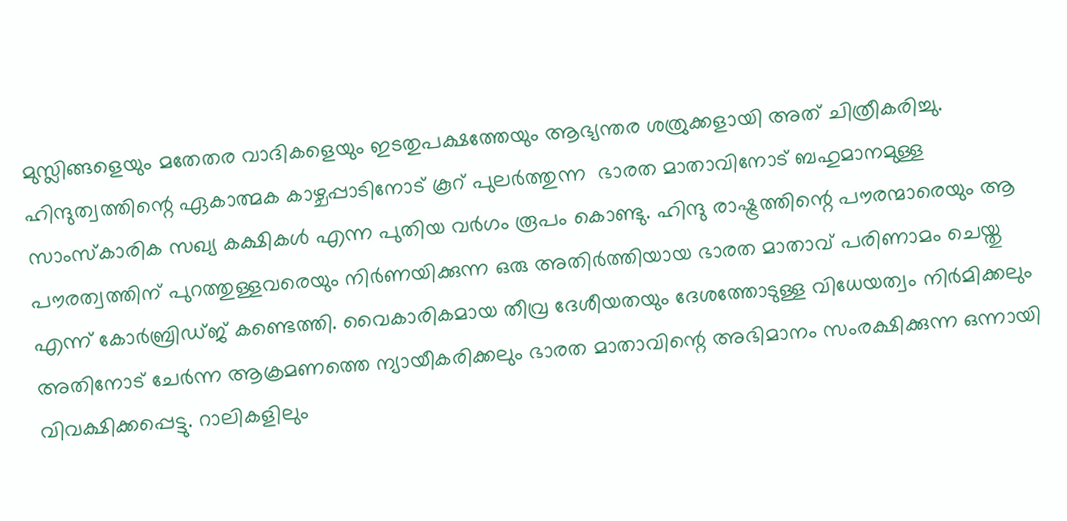മുസ്ലിങ്ങളെയും മതേതര വാദികളെയും ഇടതുപക്ഷത്തേയും ആഭ്യന്തര ശത്രുക്കളായി അത് ചിത്രീകരിച്ചു. ഹിന്ദുത്വത്തിന്റെ ഏകാത്മക കാഴ്ചപ്പാടിനോട് കൂറ് പുലർത്തുന്ന  ഭാരത മാതാവിനോട് ബഹുമാനമുള്ള സാംസ്കാരിക സഖ്യ കക്ഷികൾ എന്ന പുതിയ വർഗം രൂപം കൊണ്ടു. ഹിന്ദു രാഷ്ട്രത്തിന്റെ പൗരന്മാരെയും ആ പൗരത്വത്തിന് പുറത്തുള്ളവരെയും നിർണയിക്കുന്ന ഒരു അതിർത്തിയായ ഭാരത മാതാവ് പരിണാമം ചെയ്തു എന്ന് കോർബ്രിഡ്ജ് കണ്ടെത്തി. വൈകാരികമായ തീവ്ര ദേശീയതയും ദേശത്തോടുള്ള വിധേയത്വം നിർമിക്കലും അതിനോട് ചേർന്ന ആക്രമണത്തെ ന്യായീകരിക്കലും ഭാരത മാതാവിന്റെ അഭിമാനം സംരക്ഷിക്കുന്ന ഒന്നായി വിവക്ഷിക്കപ്പെട്ടു. റാലികളിലും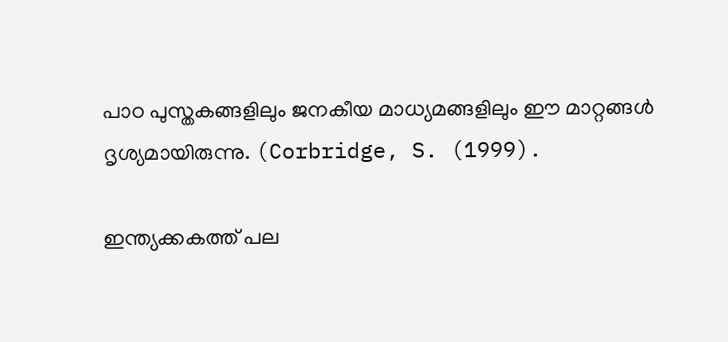പാഠ പുസ്തകങ്ങളിലും ജനകീയ മാധ്യമങ്ങളിലും ഈ മാറ്റങ്ങൾ ദൃശ്യമായിരുന്നു. (Corbridge, S. (1999).

ഇന്ത്യക്കകത്ത് പല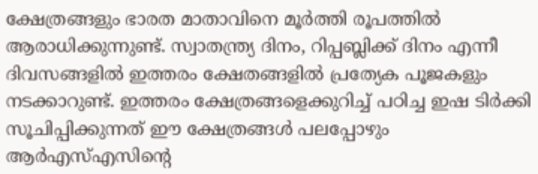ക്ഷേത്രങ്ങളും ഭാരത മാതാവിനെ മൂർത്തി രൂപത്തിൽ ആരാധിക്കുന്നുണ്ട്. സ്വാതന്ത്ര്യ ദിനം, റിപ്പബ്ലിക്ക് ദിനം എന്നീ ദിവസങ്ങളിൽ ഇത്തരം ക്ഷേതങ്ങളിൽ പ്രത്യേക പൂജകളും നടക്കാറുണ്ട്. ഇത്തരം ക്ഷേത്രങ്ങളെക്കുറിച്ച് പഠിച്ച ഇഷ ടിർക്കി സൂചിപ്പിക്കുന്നത് ഈ ക്ഷേത്രങ്ങൾ പലപ്പോഴും ആർഎസ്എസിന്റെ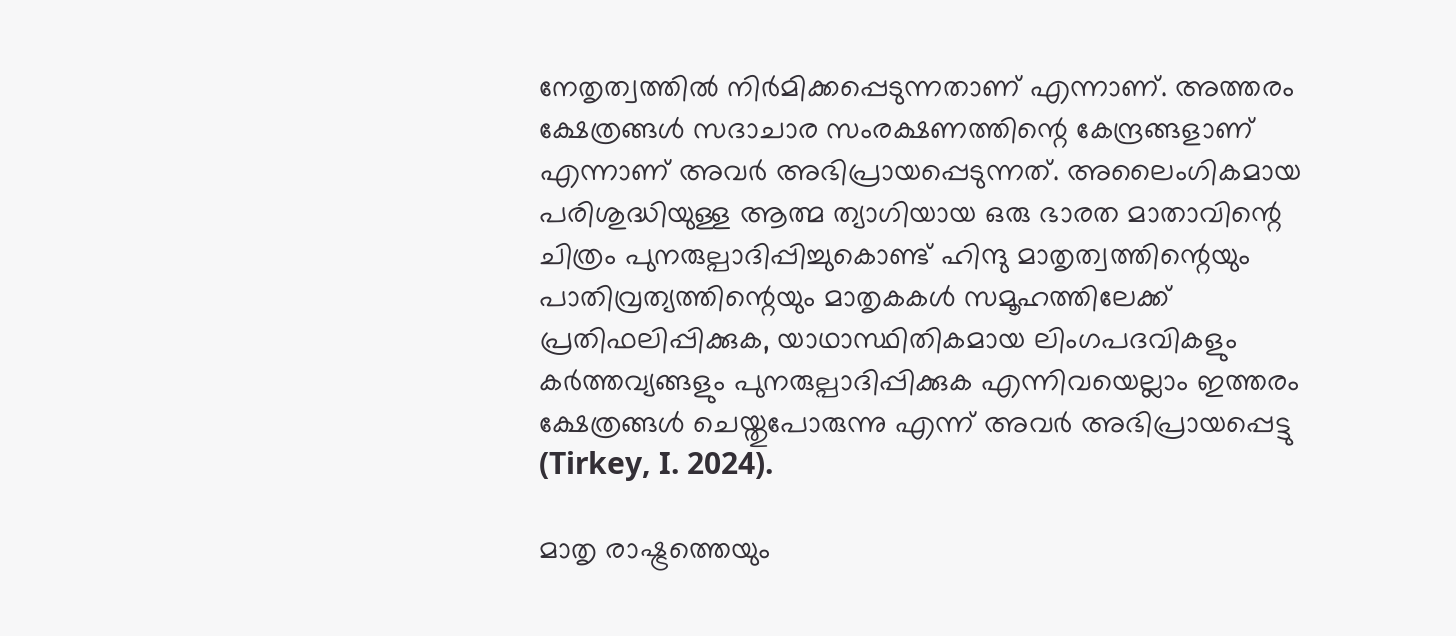നേതൃത്വത്തിൽ നിർമിക്കപ്പെടുന്നതാണ് എന്നാണ്. അത്തരം ക്ഷേത്രങ്ങൾ സദാചാര സംരക്ഷണത്തിന്റെ കേന്ദ്രങ്ങളാണ് എന്നാണ് അവർ അഭിപ്രായപ്പെടുന്നത്. അലൈംഗികമായ പരിശുദ്ധിയുള്ള ആത്മ ത്യാഗിയായ ഒരു ഭാരത മാതാവിന്റെ ചിത്രം പുനരുല്പാദിപ്പിച്ചുകൊണ്ട് ഹിന്ദു മാതൃത്വത്തിന്റെയും പാതിവ്രത്യത്തിന്റെയും മാതൃകകൾ സമൂഹത്തിലേക്ക് പ്രതിഫലിപ്പിക്കുക, യാഥാസ്ഥിതികമായ ലിംഗപദവികളും കർത്തവ്യങ്ങളും പുനരുല്പാദിപ്പിക്കുക എന്നിവയെല്ലാം ഇത്തരം ക്ഷേത്രങ്ങൾ ചെയ്തുപോരുന്നു എന്ന് അവർ അഭിപ്രായപ്പെട്ടു (Tirkey, I. 2024).

മാതൃ രാഷ്ട്രത്തെയും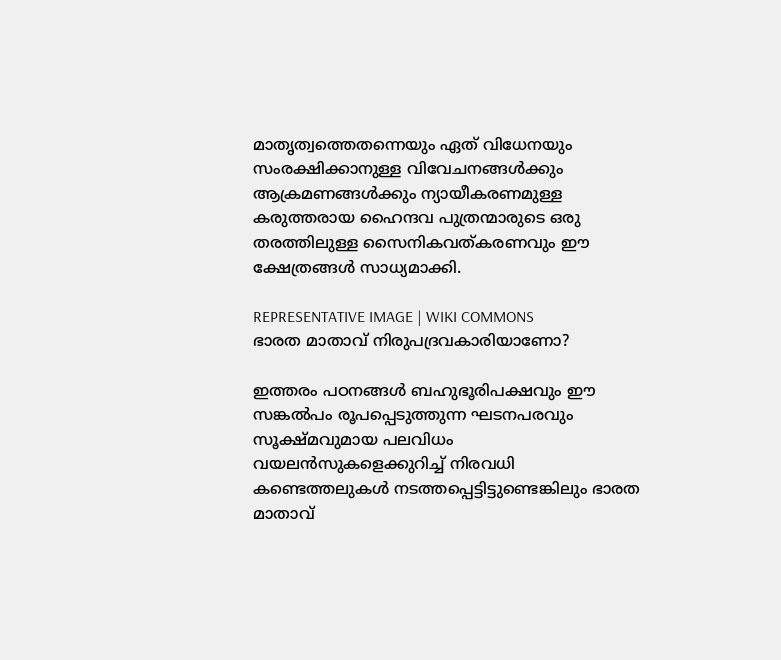മാതൃത്വത്തെതന്നെയും ഏത് വിധേനയും സംരക്ഷിക്കാനുള്ള വിവേചനങ്ങൾക്കും ആക്രമണങ്ങൾക്കും ന്യായീകരണമുള്ള കരുത്തരായ ഹൈന്ദവ പുത്രന്മാരുടെ ഒരു തരത്തിലുള്ള സൈനികവത്കരണവും ഈ ക്ഷേത്രങ്ങൾ സാധ്യമാക്കി.

REPRESENTATIVE IMAGE | WIKI COMMONS
ഭാരത മാതാവ് നിരുപദ്രവകാരിയാണോ?

ഇത്തരം പഠനങ്ങൾ ബഹുഭൂരിപക്ഷവും ഈ സങ്കൽപം രൂപപ്പെടുത്തുന്ന ഘടനപരവും സൂക്ഷ്മവുമായ പലവിധം വയലൻസുകളെക്കുറിച്ച് നിരവധി കണ്ടെത്തലുകൾ നടത്തപ്പെട്ടിട്ടുണ്ടെങ്കിലും ഭാരത മാതാവ്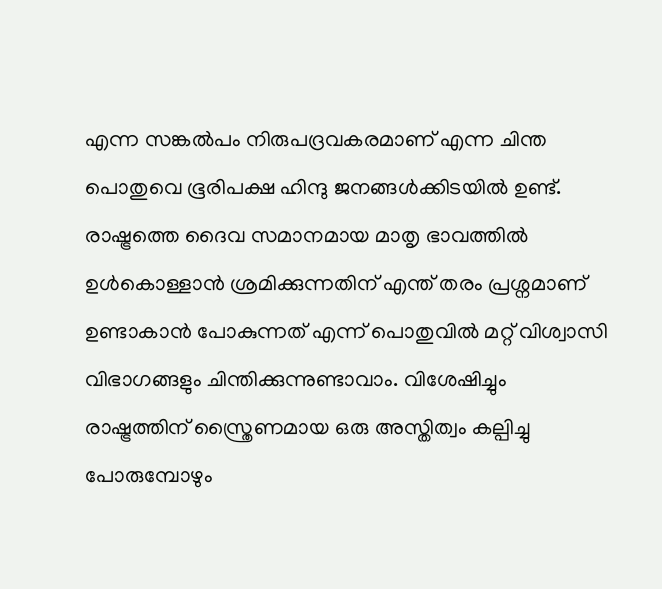എന്ന സങ്കൽപം നിരുപദ്രവകരമാണ് എന്ന ചിന്ത പൊതുവെ ഭൂരിപക്ഷ ഹിന്ദു ജനങ്ങൾക്കിടയിൽ ഉണ്ട്. രാഷ്ട്രത്തെ ദൈവ സമാനമായ മാതൃ ഭാവത്തിൽ ഉൾകൊള്ളാൻ ശ്രമിക്കുന്നതിന് എന്ത് തരം പ്രശ്നമാണ് ഉണ്ടാകാൻ പോകുന്നത് എന്ന് പൊതുവിൽ മറ്റ് വിശ്വാസി വിഭാഗങ്ങളും ചിന്തിക്കുന്നുണ്ടാവാം. വിശേഷിച്ചും രാഷ്ട്രത്തിന് സ്ത്രൈണമായ ഒരു അസ്തിത്വം കല്പിച്ചു പോരുമ്പോഴും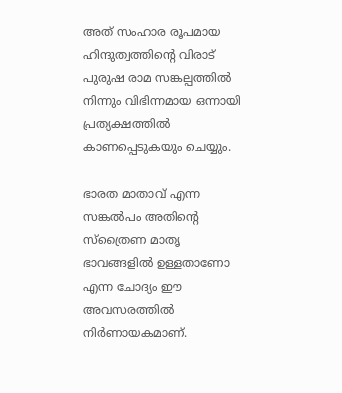അത് സംഹാര രൂപമായ ഹിന്ദുത്വത്തിന്റെ വിരാട് പുരുഷ രാമ സങ്കല്പത്തിൽ നിന്നും വിഭിന്നമായ ഒന്നായി പ്രത്യക്ഷത്തിൽ കാണപ്പെടുകയും ചെയ്യും.

ഭാരത മാതാവ് എന്ന സങ്കൽപം അതിന്റെ സ്ത്രൈണ മാതൃ ഭാവങ്ങളിൽ ഉള്ളതാണോ എന്ന ചോദ്യം ഈ അവസരത്തിൽ നിർണായകമാണ്.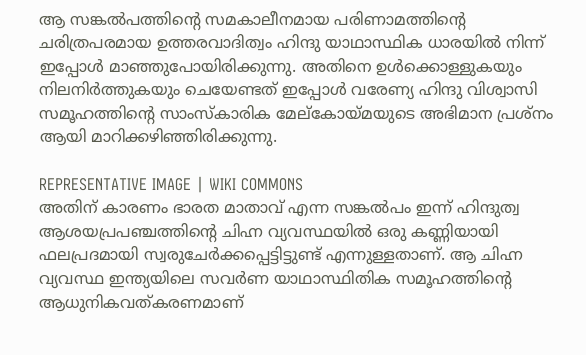ആ സങ്കൽപത്തിന്റെ സമകാലീനമായ പരിണാമത്തിന്റെ ചരിത്രപരമായ ഉത്തരവാദിത്വം ഹിന്ദു യാഥാസ്ഥിക ധാരയിൽ നിന്ന് ഇപ്പോൾ മാഞ്ഞുപോയിരിക്കുന്നു. അതിനെ ഉൾക്കൊള്ളുകയും നിലനിർത്തുകയും ചെയേണ്ടത് ഇപ്പോൾ വരേണ്യ ഹിന്ദു വിശ്വാസി സമൂഹത്തിന്റെ സാംസ്‌കാരിക മേല്കോയ്മയുടെ അഭിമാന പ്രശ്നം ആയി മാറിക്കഴിഞ്ഞിരിക്കുന്നു.

REPRESENTATIVE IMAGE | WIKI COMMONS
അതിന് കാരണം ഭാരത മാതാവ് എന്ന സങ്കൽപം ഇന്ന് ഹിന്ദുത്വ ആശയപ്രപഞ്ചത്തിന്റെ ചിഹ്ന വ്യവസ്ഥയിൽ ഒരു കണ്ണിയായി ഫലപ്രദമായി സ്വരുചേർക്കപ്പെട്ടിട്ടുണ്ട് എന്നുള്ളതാണ്. ആ ചിഹ്ന വ്യവസ്ഥ ഇന്ത്യയിലെ സവർണ യാഥാസ്ഥിതിക സമൂഹത്തിന്റെ ആധുനികവത്കരണമാണ്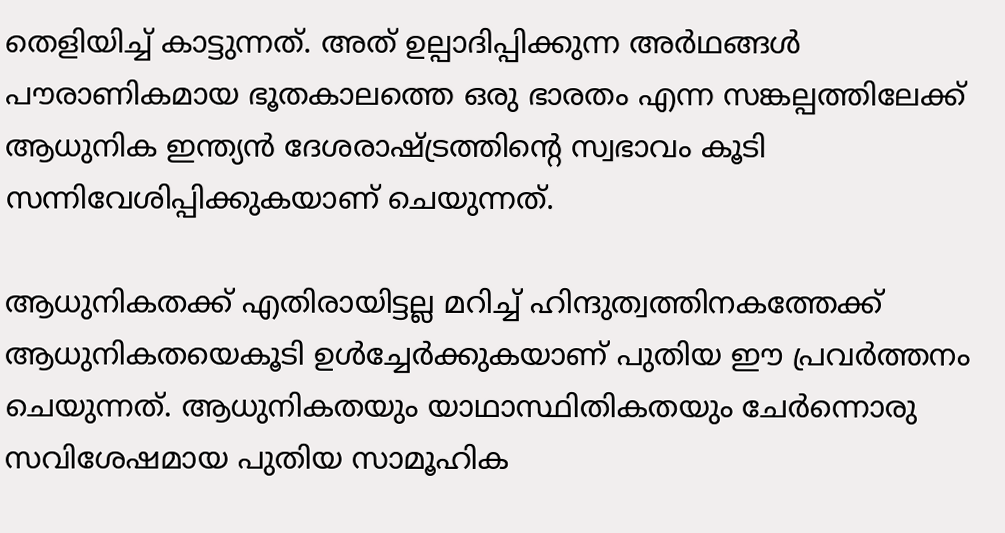തെളിയിച്ച് കാട്ടുന്നത്. അത് ഉല്പാദിപ്പിക്കുന്ന അർഥങ്ങൾ പൗരാണികമായ ഭൂതകാലത്തെ ഒരു ഭാരതം എന്ന സങ്കല്പത്തിലേക്ക് ആധുനിക ഇന്ത്യൻ ദേശരാഷ്ട്രത്തിന്റെ സ്വഭാവം കൂടി സന്നിവേശിപ്പിക്കുകയാണ് ചെയുന്നത്.

ആധുനികതക്ക് എതിരായിട്ടല്ല മറിച്ച് ഹിന്ദുത്വത്തിനകത്തേക്ക് ആധുനികതയെകൂടി ഉൾച്ചേർക്കുകയാണ് പുതിയ ഈ പ്രവർത്തനം ചെയുന്നത്. ആധുനികതയും യാഥാസ്ഥിതികതയും ചേർന്നൊരു സവിശേഷമായ പുതിയ സാമൂഹിക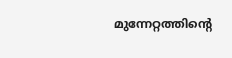മുന്നേറ്റത്തിന്റെ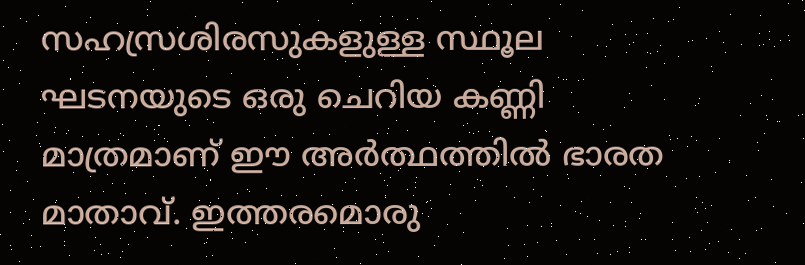സഹസ്രശിരസുകളുള്ള സ്ഥൂല ഘടനയുടെ ഒരു ചെറിയ കണ്ണി മാത്രമാണ് ഈ അർത്ഥത്തിൽ ഭാരത മാതാവ്. ഇത്തരമൊരു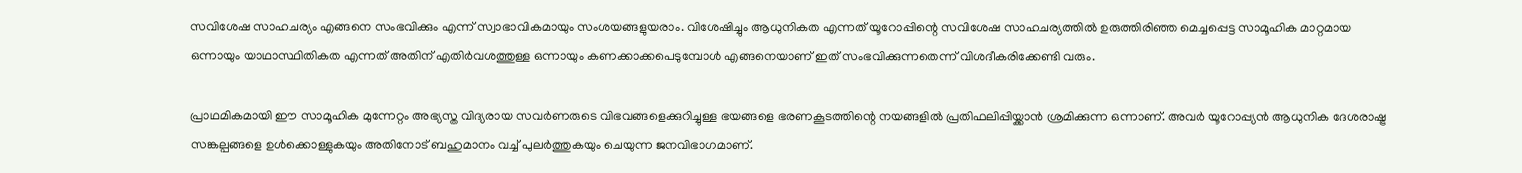സവിശേഷ സാഹചര്യം എങ്ങനെ സംഭവിക്കും എന്ന് സ്വാഭാവികമായും സംശയങ്ങളുയരാം. വിശേഷിച്ചും ആധുനികത എന്നത് യൂറോപ്പിന്റെ സവിശേഷ സാഹചര്യത്തിൽ ഉരുത്തിരിഞ്ഞ മെച്ചപ്പെട്ട സാമൂഹിക മാറ്റമായ ഒന്നായും യാഥാസ്ഥിതികത എന്നത് അതിന് എതിർവശത്തുള്ള ഒന്നായും കണക്കാക്കപെടുമ്പോൾ എങ്ങനെയാണ് ഇത് സംഭവിക്കുന്നതെന്ന് വിശദീകരിക്കേണ്ടി വരും.

പ്രാഥമികമായി ഈ സാമൂഹിക മുന്നേറ്റം അഭ്യസ്ത വിദ്യരായ സവർണരുടെ വിഭവങ്ങളെക്കുറിച്ചുള്ള ഭയങ്ങളെ ഭരണകൂടത്തിന്റെ നയങ്ങളിൽ പ്രതിഫലിപ്പിയ്ക്കാൻ ശ്രമിക്കുന്ന ഒന്നാണ്. അവർ യൂറോപ്പ്യൻ ആധുനിക ദേശരാഷ്ട്ര സങ്കല്പങ്ങളെ ഉൾക്കൊള്ളുകയും അതിനോട് ബഹുമാനം വച്ച് പുലർത്തുകയും ചെയുന്ന ജനവിഭാഗമാണ്.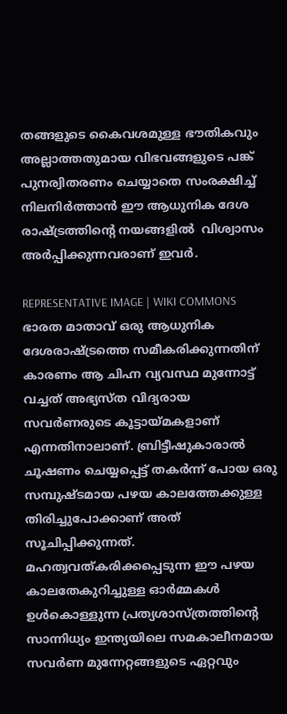തങ്ങളുടെ കൈവശമുള്ള ഭൗതികവും അല്ലാത്തതുമായ വിഭവങ്ങളുടെ പങ്ക് പുനര്വിതരണം ചെയ്യാതെ സംരക്ഷിച്ച് നിലനിർത്താൻ ഈ ആധുനിക ദേശ രാഷ്ട്രത്തിന്റെ നയങ്ങളിൽ  വിശ്വാസം അർപ്പിക്കുന്നവരാണ് ഇവർ.

REPRESENTATIVE IMAGE | WIKI COMMONS
ഭാരത മാതാവ് ഒരു ആധുനിക ദേശരാഷ്ട്രത്തെ സമീകരിക്കുന്നതിന് കാരണം ആ ചിഹ്ന വ്യവസ്ഥ മുന്നോട്ട് വച്ചത് അഭ്യസ്ത വിദ്യരായ സവർണരുടെ കൂട്ടായ്മകളാണ് എന്നതിനാലാണ്. ബ്രിട്ടീഷുകാരാൽ ചൂഷണം ചെയ്യപ്പെട്ട് തകർന്ന് പോയ ഒരു സമ്പുഷ്ടമായ പഴയ കാലത്തേക്കുള്ള തിരിച്ചുപോക്കാണ് അത് സൂചിപ്പിക്കുന്നത്. മഹത്വവത്കരിക്കപ്പെടുന്ന ഈ പഴയ കാലതേകുറിച്ചുള്ള ഓർമ്മകൾ ഉൾകൊള്ളുന്ന പ്രത്യശാസ്ത്രത്തിന്റെ സാന്നിധ്യം ഇന്ത്യയിലെ സമകാലീനമായ സവർണ മുന്നേറ്റങ്ങളുടെ ഏറ്റവും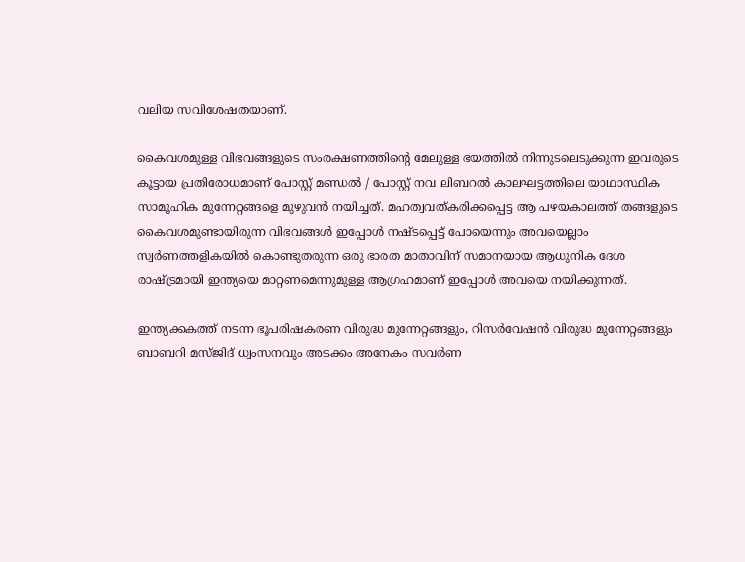വലിയ സവിശേഷതയാണ്.

കൈവശമുള്ള വിഭവങ്ങളുടെ സംരക്ഷണത്തിന്റെ മേലുള്ള ഭയത്തിൽ നിന്നുടലെടുക്കുന്ന ഇവരുടെ കൂട്ടായ പ്രതിരോധമാണ് പോസ്റ്റ് മണ്ഡൽ / പോസ്റ്റ് നവ ലിബറൽ കാലഘട്ടത്തിലെ യാഥാസ്ഥിക സാമൂഹിക മുന്നേറ്റങ്ങളെ മുഴുവൻ നയിച്ചത്. മഹത്വവത്കരിക്കപ്പെട്ട ആ പഴയകാലത്ത് തങ്ങളുടെ കൈവശമുണ്ടായിരുന്ന വിഭവങ്ങൾ ഇപ്പോൾ നഷ്ടപ്പെട്ട് പോയെന്നും അവയെല്ലാം സ്വർണത്തളികയിൽ കൊണ്ടുതരുന്ന ഒരു ഭാരത മാതാവിന് സമാനയായ ആധുനിക ദേശ രാഷ്ട്രമായി ഇന്ത്യയെ മാറ്റണമെന്നുമുള്ള ആഗ്രഹമാണ് ഇപ്പോൾ അവയെ നയിക്കുന്നത്.

ഇന്ത്യക്കകത്ത് നടന്ന ഭൂപരിഷകരണ വിരുദ്ധ മുന്നേറ്റങ്ങളും, റിസർവേഷൻ വിരുദ്ധ മുന്നേറ്റങ്ങളും ബാബറി മസ്ജിദ് ധ്വംസനവും അടക്കം അനേകം സവർണ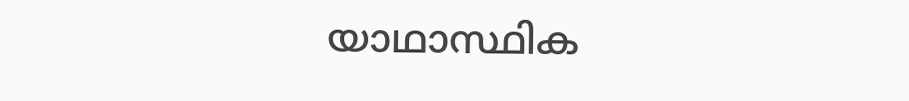യാഥാസ്ഥിക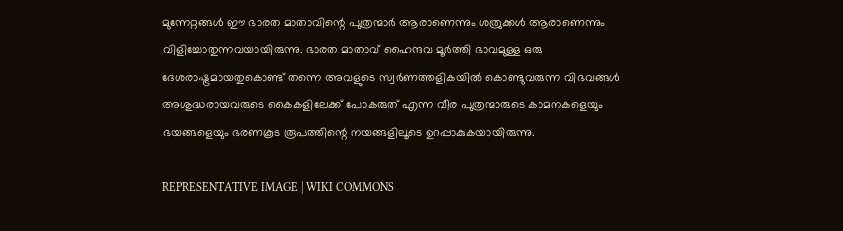മുന്നേറ്റങ്ങൾ ഈ ഭാരത മാതാവിന്റെ പുത്രന്മാർ ആരാണെന്നും ശത്രുക്കൾ ആരാണെന്നും വിളിച്ചോതുന്നവയായിരുന്നു. ഭാരത മാതാവ് ഹൈന്ദവ മൂർത്തി ഭാവമുള്ള ഒരു ദേശരാഷ്ട്രമായതുകൊണ്ട് തന്നെ അവളുടെ സ്വർണത്തളികയിൽ കൊണ്ടുവരുന്ന വിഭവങ്ങൾ അശുദ്ധരായവരുടെ കൈകളിലേക്ക് പോകരുത് എന്ന വീര പുത്രന്മാരുടെ കാമനകളെയും ഭയങ്ങളെയും ഭരണകൂട രൂപത്തിന്റെ നയങ്ങളിലൂടെ ഉറപ്പാകുകയായിരുന്നു.

REPRESENTATIVE IMAGE | WIKI COMMONS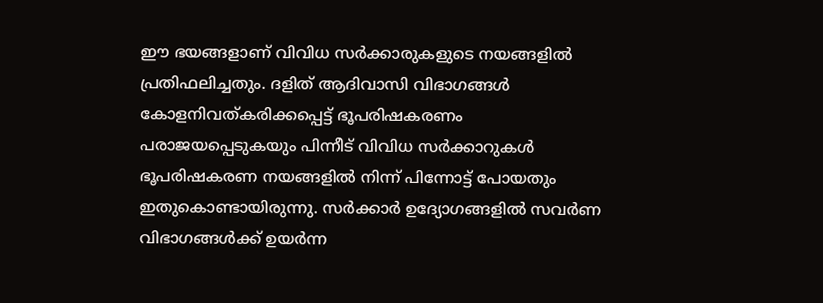ഈ ഭയങ്ങളാണ് വിവിധ സർക്കാരുകളുടെ നയങ്ങളിൽ പ്രതിഫലിച്ചതും. ദളിത് ആദിവാസി വിഭാഗങ്ങൾ കോളനിവത്കരിക്കപ്പെട്ട് ഭൂപരിഷകരണം പരാജയപ്പെടുകയും പിന്നീട് വിവിധ സർക്കാറുകൾ ഭൂപരിഷകരണ നയങ്ങളിൽ നിന്ന് പിന്നോട്ട് പോയതും ഇതുകൊണ്ടായിരുന്നു. സർക്കാർ ഉദ്യോഗങ്ങളിൽ സവർണ വിഭാഗങ്ങൾക്ക് ഉയർന്ന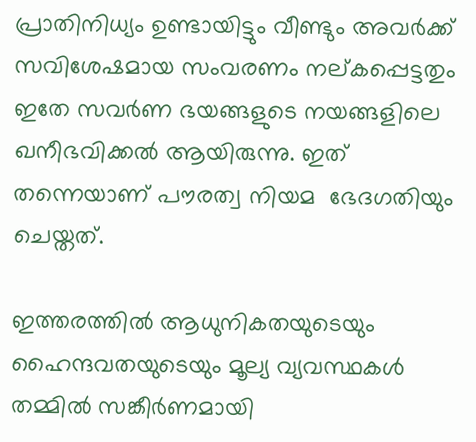പ്രാതിനിധ്യം ഉണ്ടായിട്ടും വീണ്ടും അവർക്ക് സവിശേഷമായ സംവരണം നല്കപ്പെട്ടതും ഇതേ സവർണ ഭയങ്ങളുടെ നയങ്ങളിലെ ഖനീഭവിക്കൽ ആയിരുന്നു. ഇത് തന്നെയാണ് പൗരത്വ നിയമ  ഭേദഗതിയും ചെയ്തത്.

ഇത്തരത്തിൽ ആധുനികതയുടെയും ഹൈന്ദവതയുടെയും മൂല്യ വ്യവസ്ഥകൾ തമ്മിൽ സങ്കീർണമായി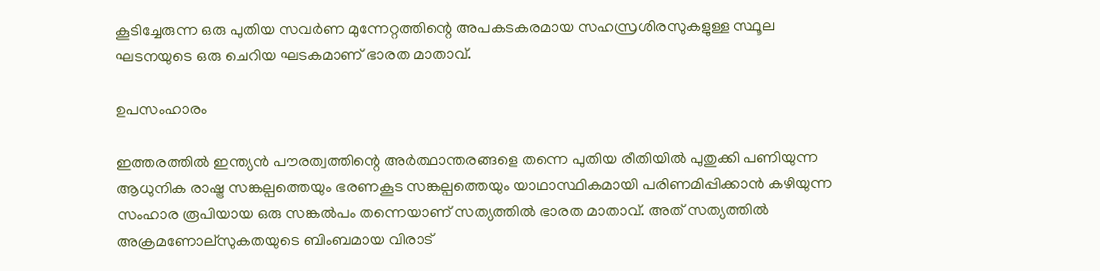കൂടിച്ചേരുന്ന ഒരു പുതിയ സവർണ മുന്നേറ്റത്തിന്റെ അപകടകരമായ സഹസ്രശിരസുകളുള്ള സ്ഥൂല ഘടനയുടെ ഒരു ചെറിയ ഘടകമാണ് ഭാരത മാതാവ്.

ഉപസംഹാരം

ഇത്തരത്തിൽ ഇന്ത്യൻ പൗരത്വത്തിന്റെ അർത്ഥാന്തരങ്ങളെ തന്നെ പുതിയ രീതിയിൽ പുതുക്കി പണിയുന്ന ആധുനിക രാഷ്ട്ര സങ്കല്പത്തെയും ഭരണകൂട സങ്കല്പത്തെയും യാഥാസ്ഥികമായി പരിണമിപ്പിക്കാൻ കഴിയുന്ന സംഹാര രൂപിയായ ഒരു സങ്കൽപം തന്നെയാണ് സത്യത്തിൽ ഭാരത മാതാവ്. അത് സത്യത്തിൽ അക്രമണോല്സുകതയുടെ ബിംബമായ വിരാട്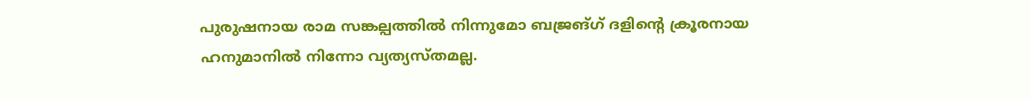പുരുഷനായ രാമ സങ്കല്പത്തിൽ നിന്നുമോ ബജ്രങ്ഗ് ദളിന്റെ ക്രൂരനായ ഹനുമാനിൽ നിന്നോ വ്യത്യസ്തമല്ല.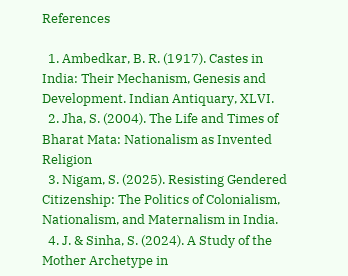References

  1. Ambedkar, B. R. (1917). Castes in India: Their Mechanism, Genesis and Development. Indian Antiquary, XLVI.
  2. Jha, S. (2004). The Life and Times of Bharat Mata: Nationalism as Invented Religion
  3. Nigam, S. (2025). Resisting Gendered Citizenship: The Politics of Colonialism, Nationalism, and Maternalism in India.
  4. J. & Sinha, S. (2024). A Study of the Mother Archetype in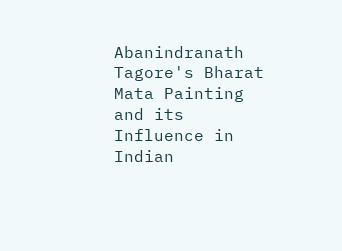Abanindranath Tagore's Bharat Mata Painting and its Influence in Indian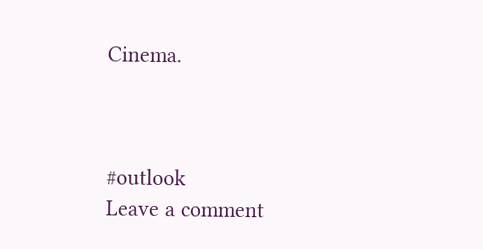Cinema.



#outlook
Leave a comment